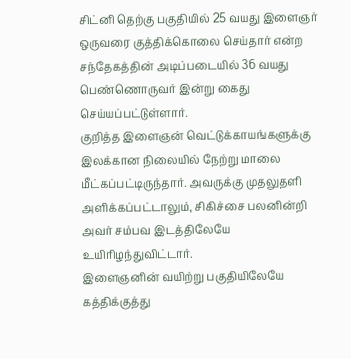சிட்னி தெற்கு பகுதியில் 25 வயது இளைஞர் ஒருவரை குத்திக்கொலை செய்தார் என்ற சந்தேகத்தின் அடிப்படையில் 36 வயது பெண்ணொருவர் இன்று கைது செய்யப்பட்டுள்ளார்.
குறித்த இளைஞன் வெட்டுக்காயங்களுக்கு இலக்கான நிலையில் நேற்று மாலை மீட்கப்பட்டிருந்தார். அவருக்கு முதலுதளி அளிக்கப்பட்டாலும், சிகிச்சை பலனின்றி அவர் சம்பவ இடத்திலேயே உயிரிழந்துவிட்டார்.
இளைஞனின் வயிற்று பகுதியிலேயே கத்திக்குத்து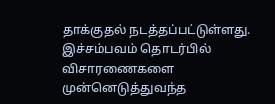தாக்குதல் நடத்தப்பட்டுள்ளது.
இச்சம்பவம் தொடர்பில் விசாரணைகளை முன்னெடுத்துவந்த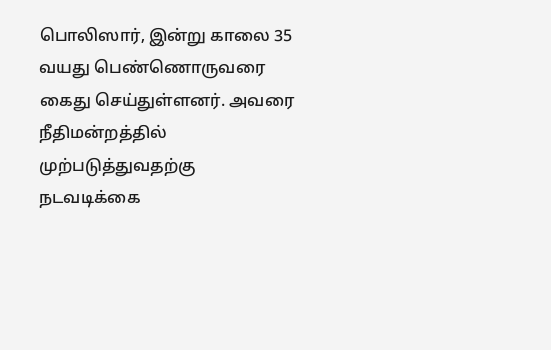பொலிஸார், இன்று காலை 35 வயது பெண்ணொருவரை கைது செய்துள்ளனர். அவரை நீதிமன்றத்தில் முற்படுத்துவதற்கு நடவடிக்கை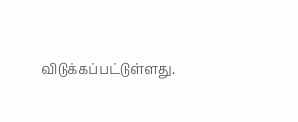விடுக்கப்பட்டுள்ளது.